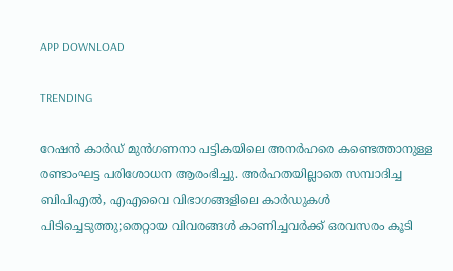APP DOWNLOAD

TRENDING

റേഷൻ കാർഡ് മുൻഗണനാ പട്ടികയിലെ അനർഹരെ കണ്ടെത്താനുള്ള രണ്ടാംഘട്ട പരിശോധന ആരംഭിച്ചു. അർഹതയില്ലാതെ സമ്പാദിച്ച ബിപിഎൽ, എഎവൈ വിഭാഗങ്ങളിലെ കാർഡുകൾ പിടിച്ചെടുത്തു;തെറ്റായ വിവരങ്ങൾ കാണിച്ചവർക്ക് ഒരവസരം കൂടി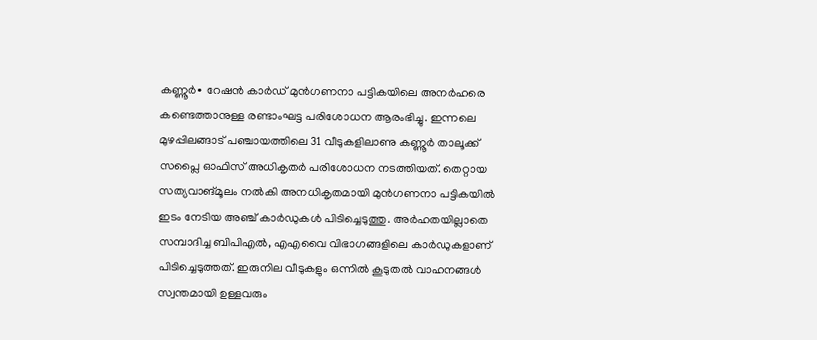കണ്ണൂർ∙ റേഷൻ കാർഡ് മുൻഗണനാ പട്ടികയിലെ അനർഹരെ കണ്ടെത്താനുള്ള രണ്ടാംഘട്ട പരിശോധന ആരംഭിച്ചു. ഇന്നലെ മുഴപ്പിലങ്ങാട് പഞ്ചായത്തിലെ 31 വീടുകളിലാണു കണ്ണൂർ താലൂക്ക് സപ്ലൈ ഓഫിസ് അധികൃതർ പരിശോധന നടത്തിയത്. തെറ്റായ സത്യവാങ്‌മൂലം നൽകി അനധികൃതമായി മുൻഗണനാ പട്ടികയിൽ ഇടം നേടിയ അഞ്ച് കാർഡുകൾ പിടിച്ചെടുത്തു. അർഹതയില്ലാതെ സമ്പാദിച്ച ബിപിഎൽ, എഎവൈ വിഭാഗങ്ങളിലെ കാർഡുകളാണ് പിടിച്ചെടുത്തത്. ഇരുനില വീടുകളും ഒന്നിൽ കൂടുതൽ വാഹനങ്ങൾ സ്വന്തമായി ഉള്ളവരും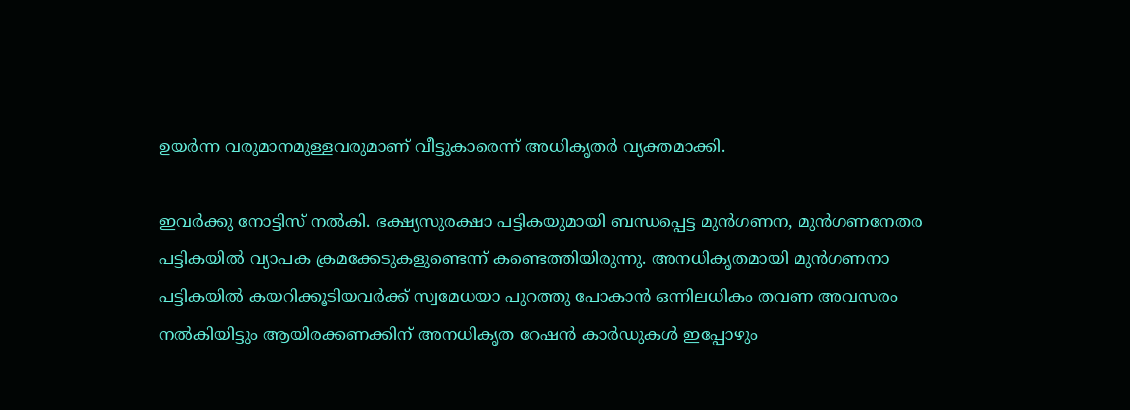ഉയർന്ന വരുമാനമുള്ളവരുമാണ് വീട്ടുകാരെന്ന് അധികൃതർ വ്യക്തമാക്കി.

ഇവർക്കു നോട്ടിസ് നൽകി. ഭക്ഷ്യസുരക്ഷാ പട്ടികയുമായി ബന്ധപ്പെട്ട മുൻഗണന, മുൻഗണനേതര പട്ടികയിൽ വ്യാപക ക്രമക്കേടുകളുണ്ടെന്ന് കണ്ടെത്തിയിരുന്നു. അനധികൃതമായി മുൻഗണനാ പട്ടികയിൽ കയറിക്കൂടിയവർക്ക് സ്വമേധയാ പുറത്തു പോകാൻ ഒന്നിലധികം തവണ അവസരം നൽകിയിട്ടും ആയിരക്കണക്കിന് അനധികൃത റേഷൻ കാർഡുകൾ ഇപ്പോഴും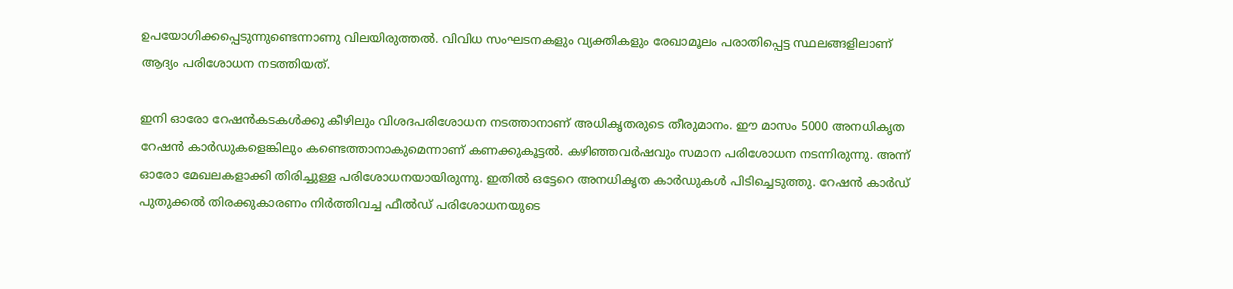ഉപയോഗിക്കപ്പെടുന്നുണ്ടെന്നാണു വിലയിരുത്തൽ. വിവിധ സംഘടനകളും വ്യക്തികളും രേഖാമൂലം പരാതിപ്പെട്ട സ്ഥലങ്ങളിലാണ് ആദ്യം പരിശോധന നടത്തിയത്.

ഇനി ഓരോ റേഷൻ‌കടകൾക്കു കീഴിലും വിശദപരിശോധന നടത്താനാണ് അധികൃതരുടെ തീരുമാനം. ഈ മാസം 5000 അനധികൃത റേഷൻ കാർഡുകളെങ്കിലും കണ്ടെത്താനാകുമെന്നാണ് കണക്കുകൂട്ടൽ. കഴിഞ്ഞവർഷവും സമാന പരിശോധന നടന്നിരുന്നു. അന്ന് ഓരോ മേഖലകളാക്കി തിരിച്ചുള്ള പരിശോധനയായിരുന്നു. ഇതിൽ ഒട്ടേറെ അനധികൃത കാർഡുകൾ പിടിച്ചെടുത്തു. റേഷൻ കാർഡ് പുതുക്കൽ ‌തിരക്കുകാരണം നിർത്തിവച്ച ഫീൽഡ് പരിശോധനയുടെ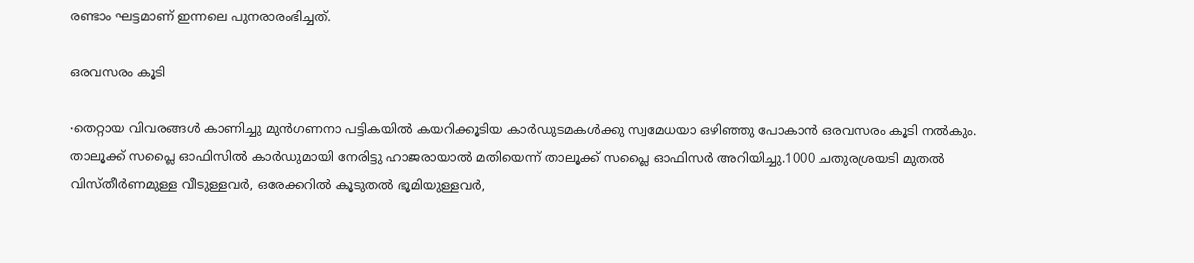രണ്ടാം ഘട്ടമാണ് ഇന്നലെ പുനരാരംഭിച്ചത്.

ഒരവസരം കൂടി

∙തെറ്റായ വിവരങ്ങൾ കാണിച്ചു മുൻഗണനാ പട്ടികയിൽ കയറിക്കൂടിയ കാർഡുടമകൾക്കു സ്വമേധയാ ഒഴിഞ്ഞു പോകാൻ‌ ഒരവസരം കൂടി നൽകും. താലൂക്ക് സപ്ലൈ ഓഫിസിൽ കാർഡുമായി നേരിട്ടു ഹാജരായാൽ മതിയെന്ന് താലൂക്ക് സപ്ലൈ ഓഫിസർ അറിയിച്ചു.1000 ചതുരശ്രയടി മുതൽ വിസ്തീർണമുള്ള വീടുള്ളവർ, ഒരേക്കറിൽ കൂടുതൽ ഭൂമിയുള്ളവർ,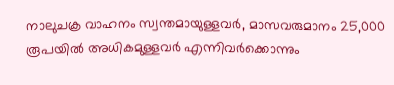നാലുചക്ര വാഹനം സ്വന്തമായുള്ളവർ, മാസവരുമാനം 25,000 രൂപയിൽ അധികമുള്ളവർ എന്നിവർക്കൊന്നും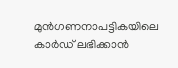മുൻഗണനാപട്ടികയിലെ കാർഡ് ലഭിക്കാൻ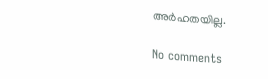അർഹതയില്ല.

No comments